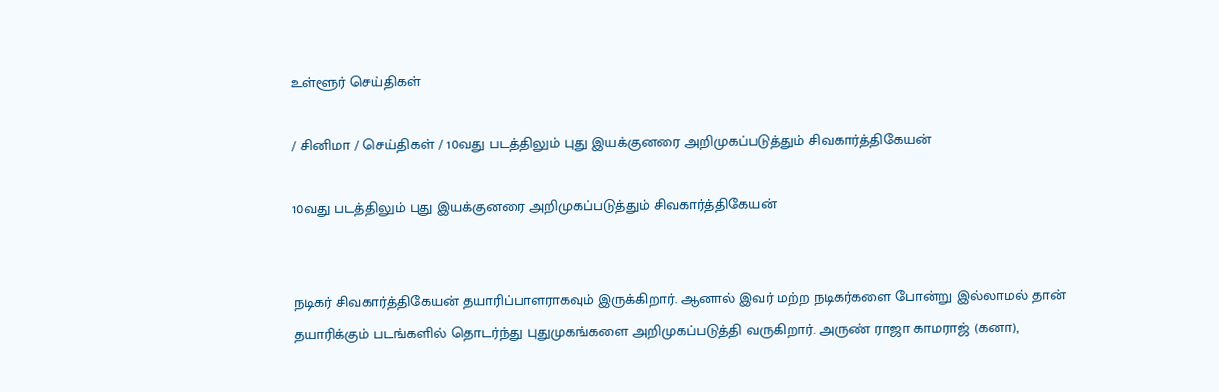உள்ளூர் செய்திகள்

/ சினிமா / செய்திகள் / 10வது படத்திலும் புது இயக்குனரை அறிமுகப்படுத்தும் சிவகார்த்திகேயன்

10வது படத்திலும் புது இயக்குனரை அறிமுகப்படுத்தும் சிவகார்த்திகேயன்


நடிகர் சிவகார்த்திகேயன் தயாரிப்பாளராகவும் இருக்கிறார். ஆனால் இவர் மற்ற நடிகர்களை போன்று இல்லாமல் தான் தயாரிக்கும் படங்களில் தொடர்ந்து புதுமுகங்களை அறிமுகப்படுத்தி வருகிறார். அருண் ராஜா காமராஜ் (கனா),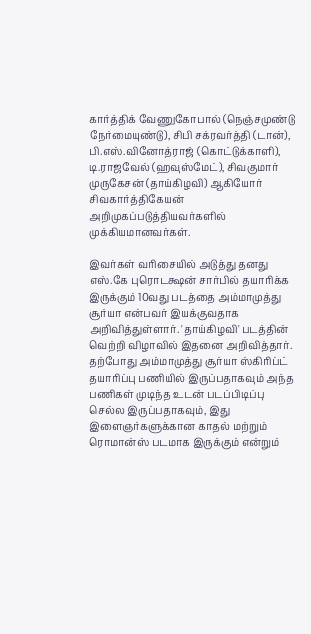கார்த்திக் வேணுகோபால் (நெஞ்சமுண்டு நேர்மையுண்டு), சிபி சக்ரவர்த்தி (டான்), பி.எஸ்.வினோத்ராஜ் (கொட்டுக்காளி), டி.ராஜவேல் (ஹவுஸ்மேட்), சிவகுமார் முருகேசன் (தாய்கிழவி) ஆகியோர் சிவகார்த்திகேயன் அறிமுகப்படுத்தியவர்களில் முக்கியமானவர்கள்.

இவர்கள் வரிசையில் அடுத்து தனது எஸ்.கே புரொடக்ஷன் சார்பில் தயாரிக்க இருக்கும் 10வது படத்தை அம்மாமுத்து சூர்யா என்பவர் இயக்குவதாக அறிவித்துள்ளார். 'தாய்கிழவி' படத்தின் வெற்றி விழாவில் இதனை அறிவித்தார். தற்போது அம்மாமுத்து சூர்யா ஸ்கிரிப்ட் தயாரிப்பு பணியில் இருப்பதாகவும் அந்த பணிகள் முடிந்த உடன் படப்பிடிப்பு செல்ல இருப்பதாகவும், இது இளைஞர்களுக்கான காதல் மற்றும் ரொமான்ஸ் படமாக இருக்கும் என்றும்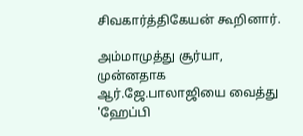சிவகார்த்திகேயன் கூறினார்.

அம்மாமுத்து சூர்யா, முன்னதாக ஆர்.ஜே.பாலாஜியை வைத்து 'ஹேப்பி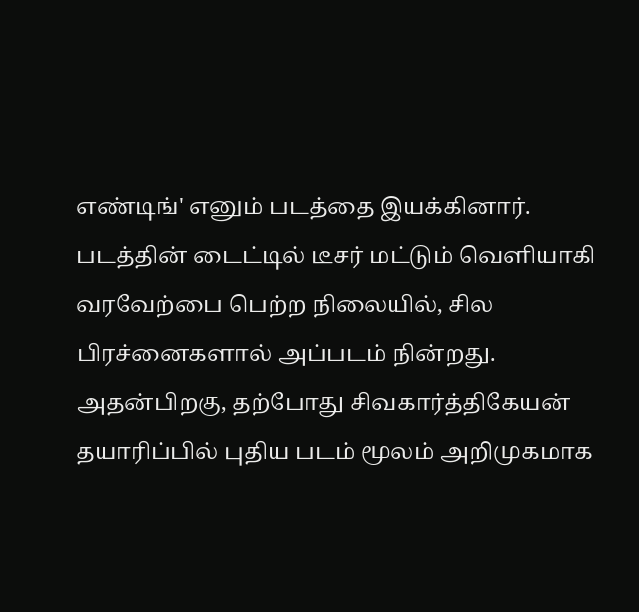எண்டிங்' எனும் படத்தை இயக்கினார். படத்தின் டைட்டில் டீசர் மட்டும் வெளியாகி வரவேற்பை பெற்ற நிலையில், சில பிரச்னைகளால் அப்படம் நின்றது. அதன்பிறகு, தற்போது சிவகார்த்திகேயன் தயாரிப்பில் புதிய படம் மூலம் அறிமுகமாக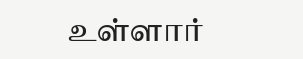உள்ளார்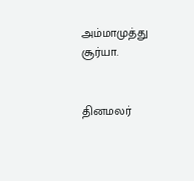அம்மாமுத்து சூர்யா.


தினமலர்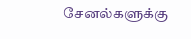சேனல்களுக்கு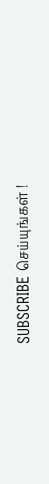SUBSCRIBE செய்யுங்கள் !